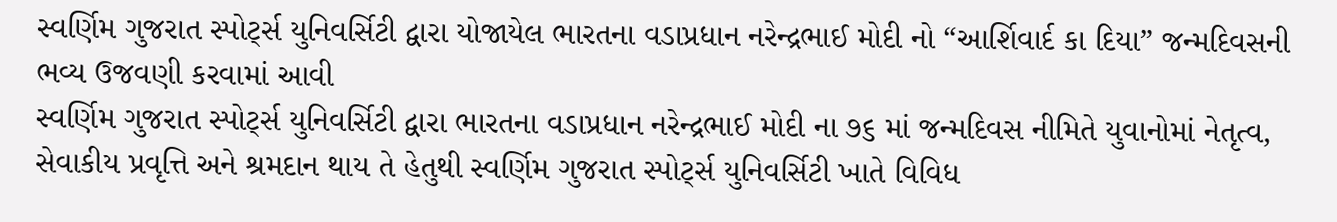સ્વર્ણિમ ગુજરાત સ્પોર્ટ્સ યુનિવર્સિટી દ્વારા યોજાયેલ ભારતના વડાપ્રધાન નરેન્દ્રભાઈ મોદી નો “આર્શિવાર્દ કા દિયા” જન્મદિવસની ભવ્ય ઉજવણી કરવામાં આવી
સ્વર્ણિમ ગુજરાત સ્પોર્ટ્સ યુનિવર્સિટી દ્વારા ભારતના વડાપ્રધાન નરેન્દ્રભાઈ મોદી ના ૭૬ માં જન્મદિવસ નીમિતે યુવાનોમાં નેતૃત્વ, સેવાકીય પ્રવૃત્તિ અને શ્રમદાન થાય તે હેતુથી સ્વર્ણિમ ગુજરાત સ્પોર્ટ્સ યુનિવર્સિટી ખાતે વિવિધ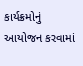કાર્યક્રમોનું આયોજન કરવામાં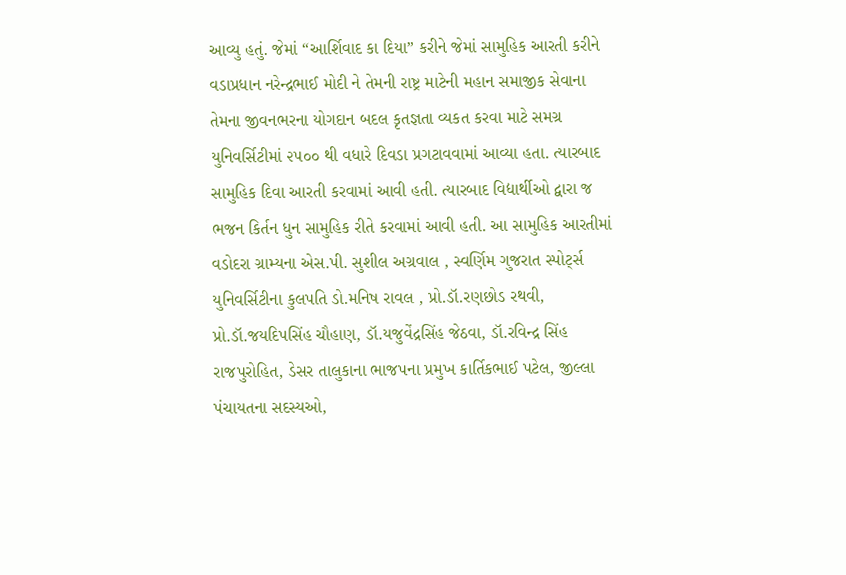આવ્યુ હતું. જેમાં “આર્શિવાદ કા દિયા” કરીને જેમાં સામુહિક આરતી કરીને વડાપ્રધાન નરેન્દ્રભાઈ મોદી ને તેમની રાષ્ટ્ર માટેની મહાન સમાજીક સેવાના તેમના જીવનભરના યોગદાન બદલ કૃતજ્ઞતા વ્યકત કરવા માટે સમગ્ર યુનિવર્સિટીમાં ૨૫૦૦ થી વધારે દિવડા પ્રગટાવવામાં આવ્યા હતા. ત્યારબાદ સામુહિક દિવા આરતી કરવામાં આવી હતી. ત્યારબાદ વિદ્યાર્થીઓ દ્વારા જ ભજન કિર્તન ધુન સામુહિક રીતે કરવામાં આવી હતી. આ સામુહિક આરતીમાં વડોદરા ગ્રામ્યના એસ.પી. સુશીલ અગ્રવાલ , સ્વર્ણિમ ગુજરાત સ્પોર્ટ્સ યુનિવર્સિટીના કુલપતિ ડો.મનિષ રાવલ , પ્રો.ડૉ.રણછોડ રથવી, પ્રો.ડૉ.જયદિપસિંહ ચૌહાણ, ડૉ.યજુવેંદ્રસિંહ જેઠવા, ડૉ.રવિન્દ્ર સિંહ રાજપુરોહિત, ડેસર તાલુકાના ભાજપના પ્રમુખ કાર્તિકભાઈ પટેલ, જીલ્લા પંચાયતના સદસ્યઓ,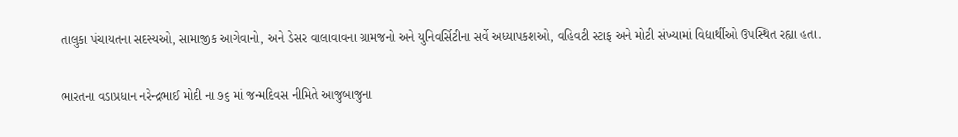તાલુકા પંચાયતના સદસ્યઓ, સામાજીક આગેવાનો, અને ડેસર વાલાવાવના ગ્રામજનો અને યુનિવર્સિટીના સર્વે અધ્યાપકશઓ, વહિવટી સ્ટાફ અને મોટી સંખ્યામાં વિદ્યાર્થીઓ ઉપસ્થિત રહ્યા હતા.

ભારતના વડાપ્રધાન નરેન્દ્રભાઈ મોદી ના ૭૬ માં જન્મદિવસ નીમિતે આજુબાજુના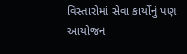વિસ્તારોમાં સેવા કાર્યોનું પણ આયોજન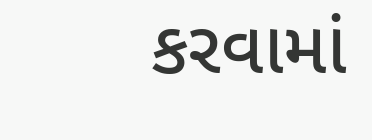કરવામાં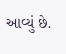આવ્યું છે.